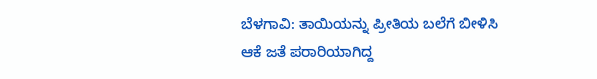ಬೆಳಗಾವಿ: ತಾಯಿಯನ್ನು ಪ್ರೀತಿಯ ಬಲೆಗೆ ಬೀಳಿಸಿ ಆಕೆ ಜತೆ ಪರಾರಿಯಾಗಿದ್ದ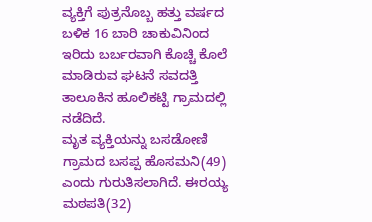ವ್ಯಕ್ತಿಗೆ ಪುತ್ರನೊಬ್ಬ ಹತ್ತು ವರ್ಷದ ಬಳಿಕ 16 ಬಾರಿ ಚಾಕುವಿನಿಂದ ಇರಿದು ಬರ್ಬರವಾಗಿ ಕೊಚ್ಚಿ ಕೊಲೆ ಮಾಡಿರುವ ಘಟನೆ ಸವದತ್ತಿ ತಾಲೂಕಿನ ಹೂಲಿಕಟ್ಟಿ ಗ್ರಾಮದಲ್ಲಿ ನಡೆದಿದೆ.
ಮೃತ ವ್ಯಕ್ತಿಯನ್ನು ಬಸಡೋಣಿ ಗ್ರಾಮದ ಬಸಪ್ಪ ಹೊಸಮನಿ(49) ಎಂದು ಗುರುತಿಸಲಾಗಿದೆ. ಈರಯ್ಯ ಮಠಪತಿ(32)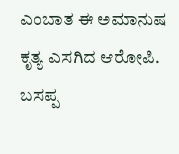ಎಂಬಾತ ಈ ಅಮಾನುಷ ಕೃತ್ಯ ಎಸಗಿದ ಆರೋಪಿ.
ಬಸಪ್ಪ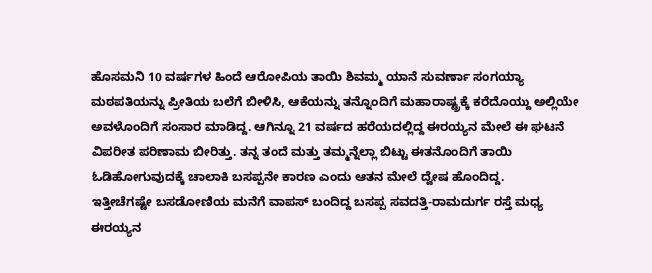ಹೊಸಮನಿ 10 ವರ್ಷಗಳ ಹಿಂದೆ ಆರೋಪಿಯ ತಾಯಿ ಶಿವಮ್ಮ ಯಾನೆ ಸುವರ್ಣಾ ಸಂಗಯ್ಯಾ ಮಠಪತಿಯನ್ನು ಪ್ರೀತಿಯ ಬಲೆಗೆ ಬೀಳಿಸಿ, ಆಕೆಯನ್ನು ತನ್ನೊಂದಿಗೆ ಮಹಾರಾಷ್ಟ್ರಕ್ಕೆ ಕರೆದೊಯ್ದು ಅಲ್ಲಿಯೇ ಅವಳೊಂದಿಗೆ ಸಂಸಾರ ಮಾಡಿದ್ದ. ಆಗಿನ್ನೂ 21 ವರ್ಷದ ಹರೆಯದಲ್ಲಿದ್ದ ಈರಯ್ಯನ ಮೇಲೆ ಈ ಘಟನೆ ವಿಪರೀತ ಪರಿಣಾಮ ಬೀರಿತ್ತು. ತನ್ನ ತಂದೆ ಮತ್ತು ತಮ್ಮನ್ನೆಲ್ಲಾ ಬಿಟ್ಟು ಈತನೊಂದಿಗೆ ತಾಯಿ ಓಡಿಹೋಗುವುದಕ್ಕೆ ಚಾಲಾಕಿ ಬಸಪ್ಪನೇ ಕಾರಣ ಎಂದು ಆತನ ಮೇಲೆ ದ್ವೇಷ ಹೊಂದಿದ್ದ.
ಇತ್ತೀಚೆಗಷ್ಟೇ ಬಸಡೋಣಿಯ ಮನೆಗೆ ವಾಪಸ್ ಬಂದಿದ್ದ ಬಸಪ್ಪ ಸವದತ್ತಿ-ರಾಮದುರ್ಗ ರಸ್ತೆ ಮಧ್ಯ ಈರಯ್ಯನ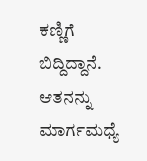ಕಣ್ಣಿಗೆ ಬಿದ್ದಿದ್ದಾನೆ. ಆತನನ್ನು ಮಾರ್ಗಮಧ್ಯೆ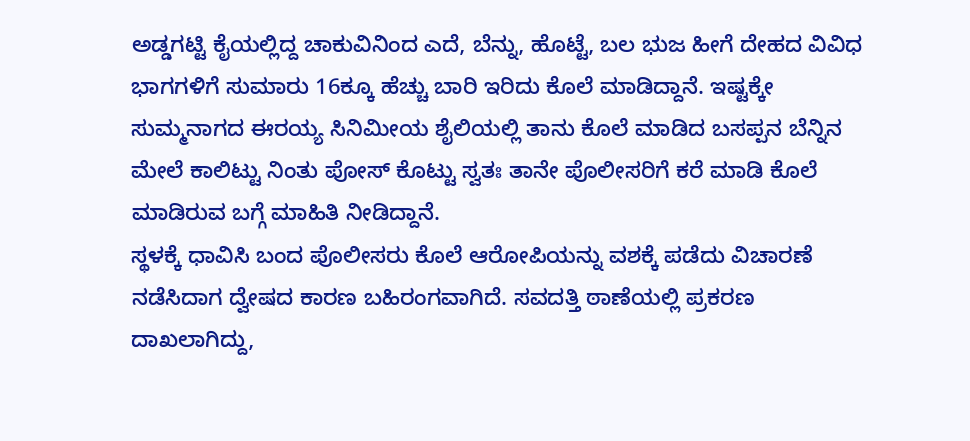ಅಡ್ಡಗಟ್ಟಿ ಕೈಯಲ್ಲಿದ್ದ ಚಾಕುವಿನಿಂದ ಎದೆ, ಬೆನ್ನು, ಹೊಟ್ಟೆ, ಬಲ ಭುಜ ಹೀಗೆ ದೇಹದ ವಿವಿಧ ಭಾಗಗಳಿಗೆ ಸುಮಾರು 16ಕ್ಕೂ ಹೆಚ್ಚು ಬಾರಿ ಇರಿದು ಕೊಲೆ ಮಾಡಿದ್ದಾನೆ. ಇಷ್ಟಕ್ಕೇ ಸುಮ್ಮನಾಗದ ಈರಯ್ಯ ಸಿನಿಮೀಯ ಶೈಲಿಯಲ್ಲಿ ತಾನು ಕೊಲೆ ಮಾಡಿದ ಬಸಪ್ಪನ ಬೆನ್ನಿನ ಮೇಲೆ ಕಾಲಿಟ್ಟು ನಿಂತು ಪೋಸ್ ಕೊಟ್ಟು ಸ್ವತಃ ತಾನೇ ಪೊಲೀಸರಿಗೆ ಕರೆ ಮಾಡಿ ಕೊಲೆ ಮಾಡಿರುವ ಬಗ್ಗೆ ಮಾಹಿತಿ ನೀಡಿದ್ದಾನೆ.
ಸ್ಥಳಕ್ಕೆ ಧಾವಿಸಿ ಬಂದ ಪೊಲೀಸರು ಕೊಲೆ ಆರೋಪಿಯನ್ನು ವಶಕ್ಕೆ ಪಡೆದು ವಿಚಾರಣೆ ನಡೆಸಿದಾಗ ದ್ವೇಷದ ಕಾರಣ ಬಹಿರಂಗವಾಗಿದೆ. ಸವದತ್ತಿ ಠಾಣೆಯಲ್ಲಿ ಪ್ರಕರಣ ದಾಖಲಾಗಿದ್ದು,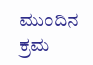ಮುಂದಿನ ಕ್ರಮ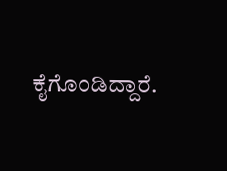ಕೈಗೊಂಡಿದ್ದಾರೆ.